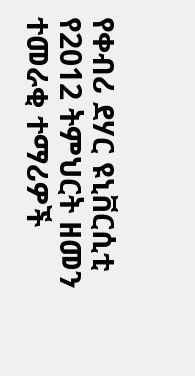የቀብሪ ደሃር ዩኒቨርሲቲ የ2012 ትምህርት ዘመን ተመራቂ ተማሪዎች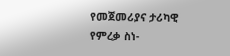የመጀመሪያና ታሪካዊ የምረቃ ስነ-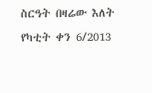ስርዓት በዛሬው እለት የካቲት ቀን 6/2013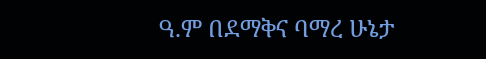ዓ.ም በደማቅና ባማረ ሁኔታ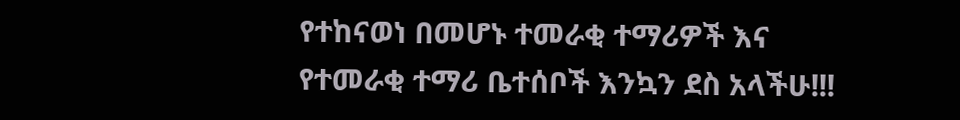የተከናወነ በመሆኑ ተመራቂ ተማሪዎች እና የተመራቂ ተማሪ ቤተሰቦች እንኳን ደስ አላችሁ!!!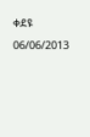ቀደዩ 06/06/2013